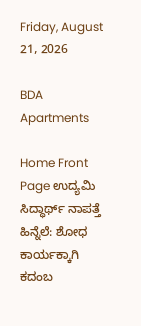Friday, August 21, 2026

BDA Apartments

Home Front Page ಉದ್ಯಮಿ ಸಿದ್ಧಾರ್ಥ್ ನಾಪತ್ತೆ ಹಿನ್ನೆಲೆ: ಶೋಧ ಕಾರ್ಯಕ್ಕಾಗಿ ಕದಂಬ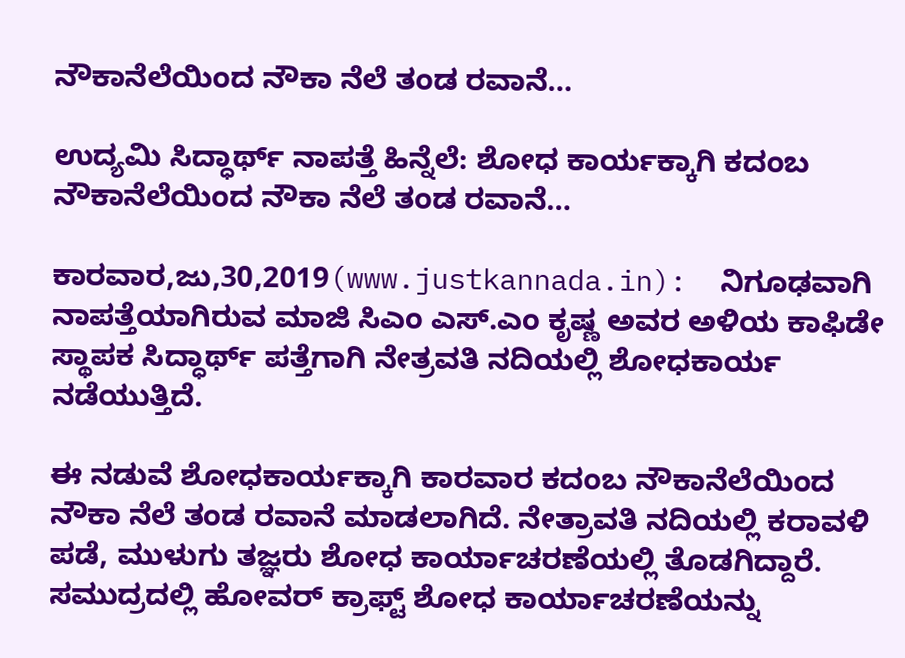ನೌಕಾನೆಲೆಯಿಂದ ನೌಕಾ ನೆಲೆ ತಂಡ ರವಾನೆ…

ಉದ್ಯಮಿ ಸಿದ್ಧಾರ್ಥ್ ನಾಪತ್ತೆ ಹಿನ್ನೆಲೆ: ಶೋಧ ಕಾರ್ಯಕ್ಕಾಗಿ ಕದಂಬ ನೌಕಾನೆಲೆಯಿಂದ ನೌಕಾ ನೆಲೆ ತಂಡ ರವಾನೆ…

ಕಾರವಾರ,ಜು,30,2019(www.justkannada.in):  ನಿಗೂಢವಾಗಿ ನಾಪತ್ತೆಯಾಗಿರುವ ಮಾಜಿ ಸಿಎಂ ಎಸ್.ಎಂ ಕೃಷ್ಣ ಅವರ ಅಳಿಯ ಕಾಫಿಡೇ ಸ್ಥಾಪಕ ಸಿದ್ಧಾರ್ಥ್ ಪತ್ತೆಗಾಗಿ ನೇತ್ರವತಿ ನದಿಯಲ್ಲಿ ಶೋಧಕಾರ್ಯ ನಡೆಯುತ್ತಿದೆ.

ಈ ನಡುವೆ ಶೋಧಕಾರ್ಯಕ್ಕಾಗಿ ಕಾರವಾರ ಕದಂಬ ನೌಕಾನೆಲೆಯಿಂದ ನೌಕಾ ನೆಲೆ ತಂಡ ರವಾನೆ ಮಾಡಲಾಗಿದೆ. ನೇತ್ರಾವತಿ ನದಿಯಲ್ಲಿ ಕರಾವಳಿ ಪಡೆ, ಮುಳುಗು ತಜ್ಞರು ಶೋಧ ಕಾರ್ಯಾಚರಣೆಯಲ್ಲಿ ತೊಡಗಿದ್ದಾರೆ. ಸಮುದ್ರದಲ್ಲಿ ಹೋವರ್ ಕ್ರಾಫ್ಟ್ ಶೋಧ ಕಾರ್ಯಾಚರಣೆಯನ್ನು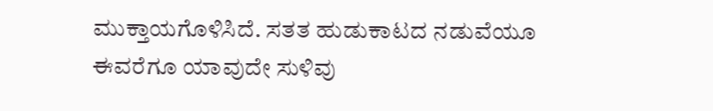ಮುಕ್ತಾಯಗೊಳಿಸಿದೆ. ಸತತ ಹುಡುಕಾಟದ ನಡುವೆಯೂ ಈವರೆಗೂ ಯಾವುದೇ ಸುಳಿವು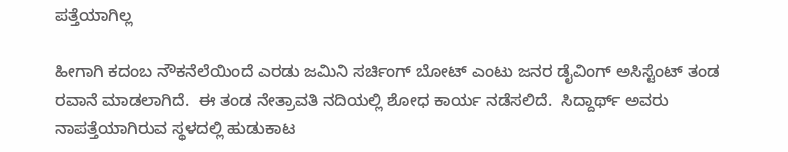ಪತ್ತೆಯಾಗಿಲ್ಲ

ಹೀಗಾಗಿ ಕದಂಬ ನೌಕನೆಲೆಯಿಂದೆ ಎರಡು ಜಮಿನಿ ಸರ್ಚಿಂಗ್ ಬೋಟ್ ಎಂಟು ಜನರ ಡೈವಿಂಗ್ ಅಸಿಸ್ಟೆಂಟ್ ತಂಡ ರವಾನೆ ಮಾಡಲಾಗಿದೆ.  ಈ ತಂಡ ನೇತ್ರಾವತಿ ನದಿಯಲ್ಲಿ ಶೋಧ ಕಾರ್ಯ ನಡೆಸಲಿದೆ.  ಸಿದ್ದಾರ್ಥ್ ಅವರು ನಾಪತ್ತೆಯಾಗಿರುವ ಸ್ಥಳದಲ್ಲಿ ಹುಡುಕಾಟ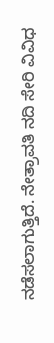ನಡೆಸಲಾಗುತ್ತಿದೆ. ನೇತ್ರಾವತಿ ನದಿ ಸೇರಿ ವಿವಿಧ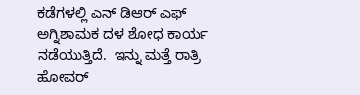ಕಡೆಗಳಲ್ಲಿ ಎನ್ ಡಿಆರ್ ಎಫ್ ಅಗ್ನಿಶಾಮಕ ದಳ ಶೋಧ ಕಾರ್ಯ ನಡೆಯುತ್ತಿದೆ.  ಇನ್ನು ಮತ್ತೆ ರಾತ್ರಿ ಹೋವರ್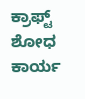ಕ್ರಾಫ್ಟ್ ಶೋಧ ಕಾರ್ಯ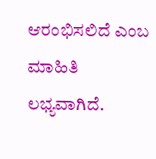ಆರಂಭಿಸಲಿದೆ ಎಂಬ ಮಾಹಿತಿ ಲಭ್ಯವಾಗಿದೆ.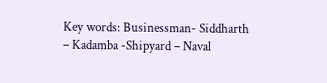Key words: Businessman- Siddharth – Kadamba -Shipyard – Naval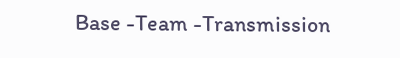Base -Team -Transmission